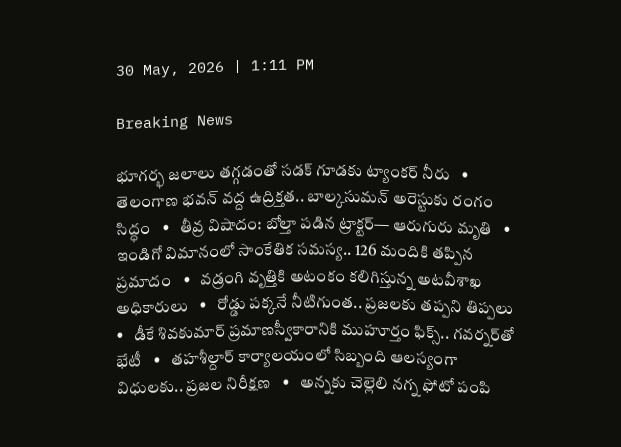30 May, 2026 | 1:11 PM

Breaking News

భూగర్భ జలాలు తగ్గడంతో సడక్ గూడకు ట్యాంకర్ నీరు   •   తెలంగాణ భవన్ వద్ద ఉద్రిక్తత.. బాల్కసుమన్ అరెస్టుకు రంగం సిద్ధం   •   తీవ్ర విషాదం: బోల్తా పడిన ట్రాక్టర్— ఆరుగురు మృతి   •   ఇండిగో విమానంలో సాంకేతిక సమస్య.. 126 మందికి తప్పిన ప్రమాదం   •   వడ్రంగి వృత్తికి అటంకం కలిగిస్తున్న అటవీశాఖ అధికారులు   •   రోడ్డు పక్కనే నీటిగుంత.. ప్రజలకు తప్పని తిప్పలు   •   డీకే శివకుమార్ ప్రమాణస్వీకారానికి ముహూర్తం ఫిక్స్.. గవర్నర్‌తో భేటీ   •   తహశీల్దార్ కార్యాలయంలో సిబ్బంది ఆలస్యంగా విధులకు.. ప్రజల నిరీక్షణ   •   అన్నకు చెల్లెలి నగ్న ఫోటో పంపి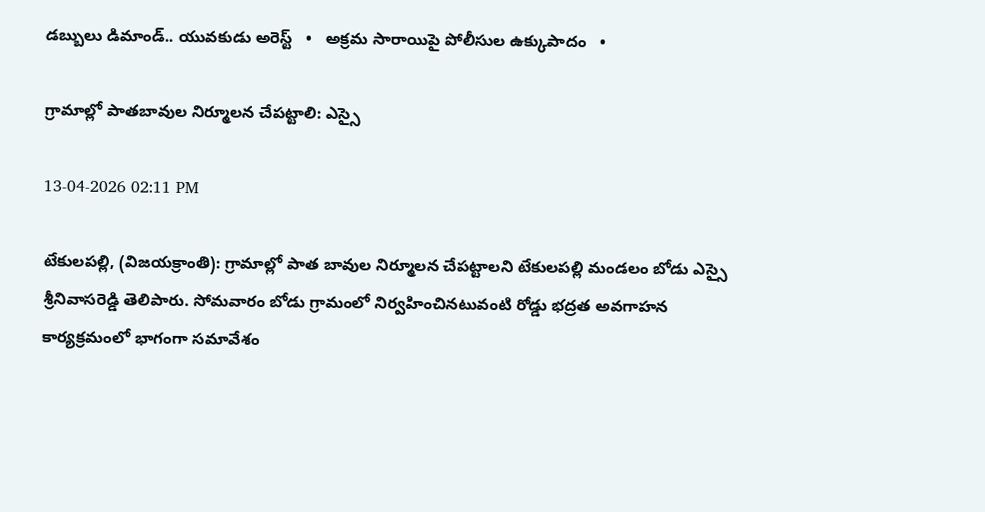డబ్బులు డిమాండ్.. యువకుడు అరెస్ట్   •   అక్రమ సారాయిపై పోలీసుల ఉక్కుపాదం   •

గ్రామాల్లో పాతబావుల నిర్మూలన చేపట్టాలి: ఎస్సై

13-04-2026 02:11 PM

టేకులపల్లి, (విజయక్రాంతి): గ్రామాల్లో పాత బావుల నిర్మూలన చేపట్టాలని టేకులపల్లి మండలం బోడు ఎస్సై శ్రీనివాసరెడ్డి తెలిపారు. సోమవారం బోడు గ్రామంలో నిర్వహించినటువంటి రోడ్డు భద్రత అవగాహన కార్యక్రమంలో భాగంగా సమావేశం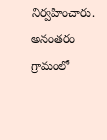నిర్వహించారు. అనంతరం గ్రామంలో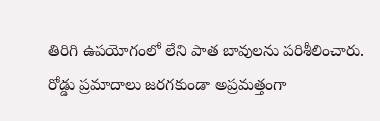తిరిగి ఉపయోగంలో లేని పాత బావులను పరిశీలించారు. రోడ్డు ప్రమాదాలు జరగకుండా అప్రమత్తంగా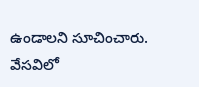ఉండాలని సూచించారు. వేసవిలో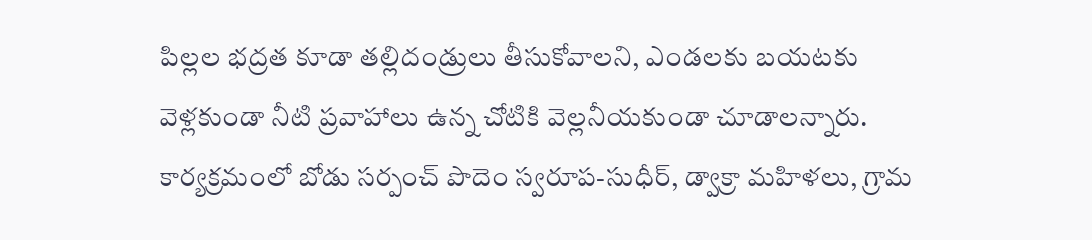పిల్లల భద్రత కూడా తల్లిదండ్రులు తీసుకోవాలని, ఎండలకు బయటకు వెళ్లకుండా నీటి ప్రవాహాలు ఉన్న చోటికి వెల్లనీయకుండా చూడాలన్నారు. కార్యక్రమంలో బోడు సర్పంచ్ పొదెం స్వరూప-సుధీర్, డ్వాక్రా మహిళలు, గ్రామ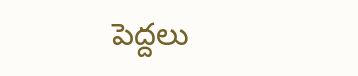పెద్దలు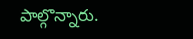పాల్గొన్నారు.